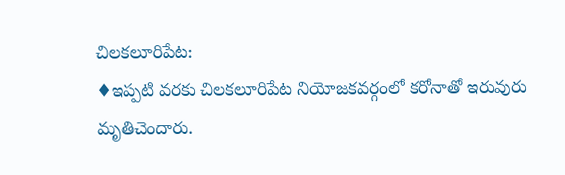చిలకలూరిపేట:
♦ఇప్పటి వరకు చిలకలూరిపేట నియోజకవర్గంలో కరోనాతో ఇరువురు మృతిచెందారు.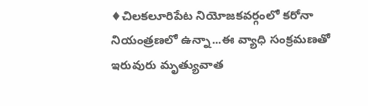♦చిలకలూరిపేట నియోజకవర్గంలో కరోనా నియంత్రణలో ఉన్నా...ఈ వ్యాధి సంక్రమణతో ఇరువురు మృత్యువాత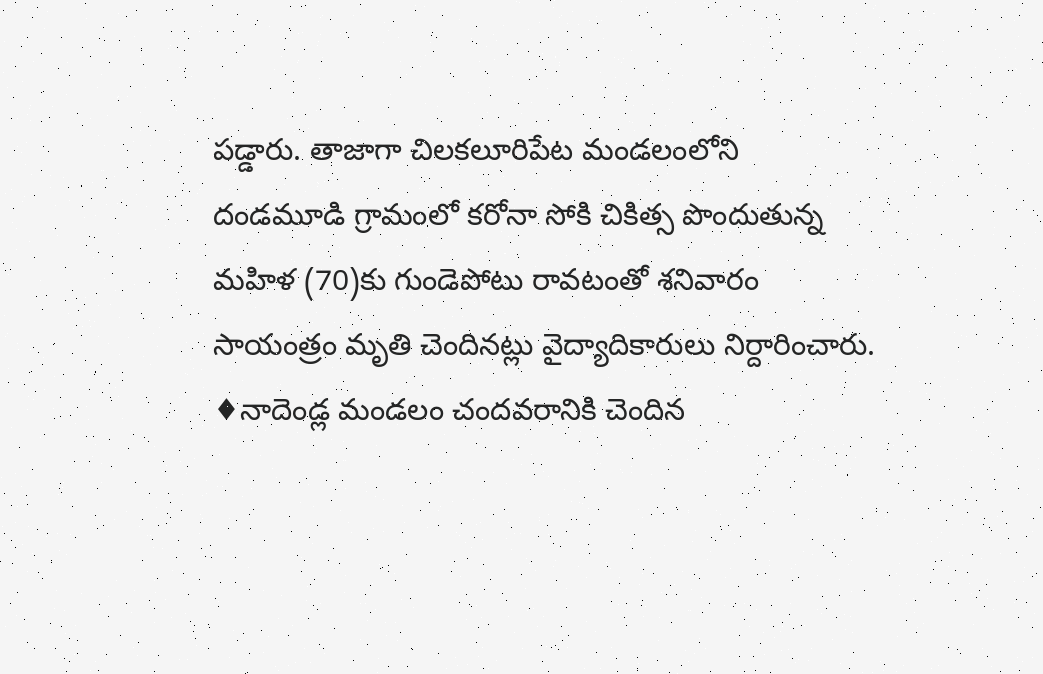పడ్డారు. తాజాగా చిలకలూరిపేట మండలంలోని దండమూడి గ్రామంలో కరోనా సోకి చికిత్స పొందుతున్న మహిళ (70)కు గుండెపోటు రావటంతో శనివారం సాయంత్రం మృతి చెందినట్లు వైద్యాదికారులు నిర్దారించారు.
♦నాదెండ్ల మండలం చందవరానికి చెందిన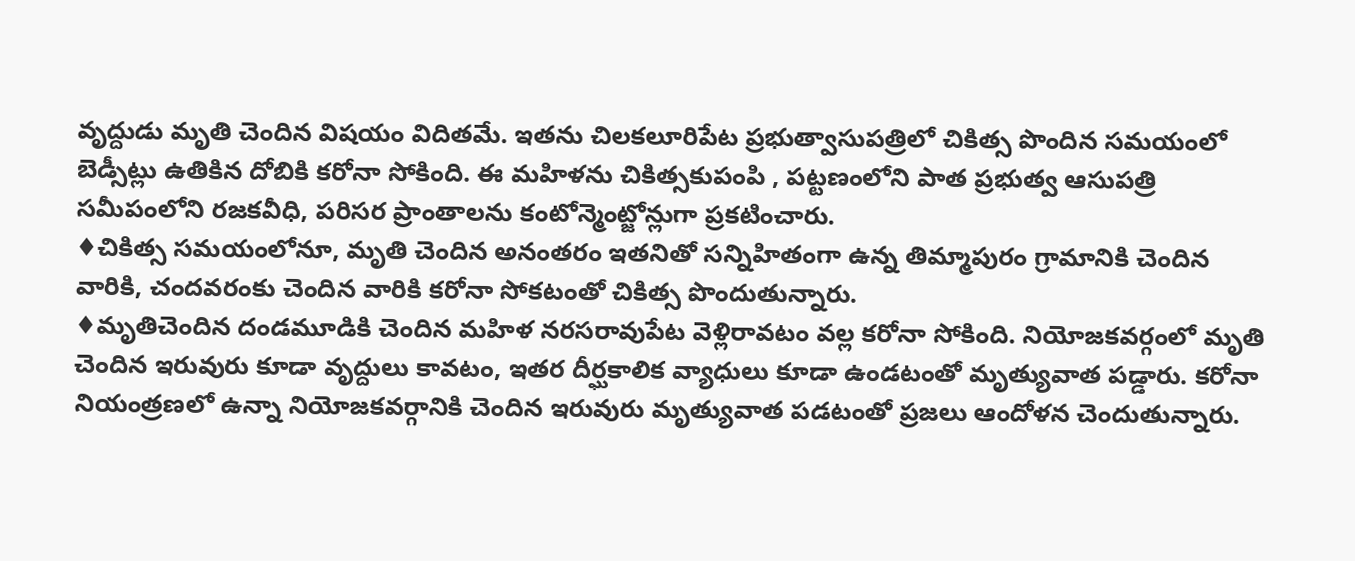వృద్దుడు మృతి చెందిన విషయం విదితమే. ఇతను చిలకలూరిపేట ప్రభుత్వాసుపత్రిలో చికిత్స పొందిన సమయంలో బెడ్సీట్లు ఉతికిన దోబికి కరోనా సోకింది. ఈ మహిళను చికిత్సకుపంపి , పట్టణంలోని పాత ప్రభుత్వ ఆసుపత్రి సమీపంలోని రజకవీధి, పరిసర ప్రాంతాలను కంటోన్మెంట్జోన్లుగా ప్రకటించారు.
♦చికిత్స సమయంలోనూ, మృతి చెందిన అనంతరం ఇతనితో సన్నిహితంగా ఉన్న తిమ్మాపురం గ్రామానికి చెందిన వారికి, చందవరంకు చెందిన వారికి కరోనా సోకటంతో చికిత్స పొందుతున్నారు.
♦మృతిచెందిన దండమూడికి చెందిన మహిళ నరసరావుపేట వెళ్లిరావటం వల్ల కరోనా సోకింది. నియోజకవర్గంలో మృతి చెందిన ఇరువురు కూడా వృద్దులు కావటం, ఇతర దీర్ఘకాలిక వ్యాధులు కూడా ఉండటంతో మృత్యువాత పడ్డారు. కరోనా నియంత్రణలో ఉన్నా నియోజకవర్గానికి చెందిన ఇరువురు మృత్యువాత పడటంతో ప్రజలు ఆందోళన చెందుతున్నారు.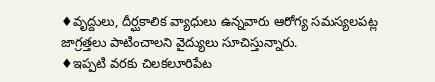♦వృద్దులు, దీర్ఘకాలిక వ్యాధులు ఉన్నవారు ఆరోగ్య సమస్యలపట్ల జాగ్రత్తలు పాటించాలని వైద్యులు సూచిస్తున్నారు.
♦ఇప్పటి వరకు చిలకలూరిపేట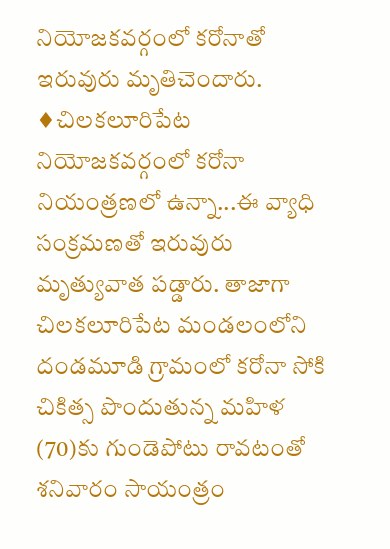నియోజకవర్గంలో కరోనాతో ఇరువురు మృతిచెందారు.
♦చిలకలూరిపేట నియోజకవర్గంలో కరోనా నియంత్రణలో ఉన్నా...ఈ వ్యాధి సంక్రమణతో ఇరువురు మృత్యువాత పడ్డారు. తాజాగా చిలకలూరిపేట మండలంలోని దండమూడి గ్రామంలో కరోనా సోకి చికిత్స పొందుతున్న మహిళ (70)కు గుండెపోటు రావటంతో శనివారం సాయంత్రం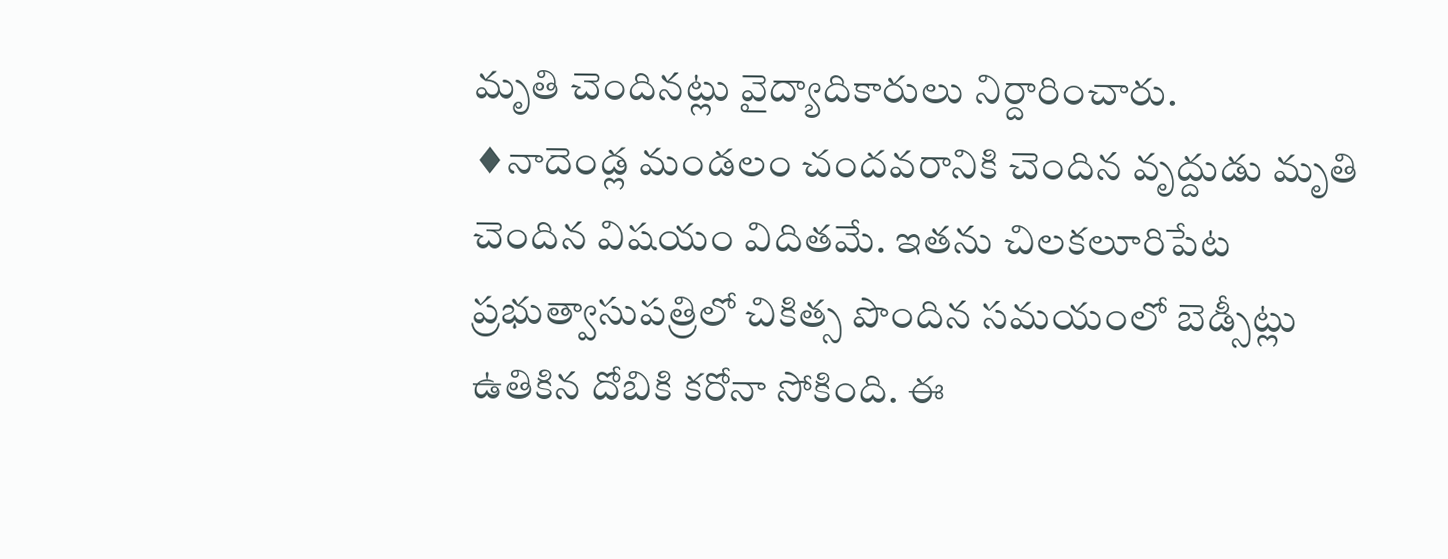మృతి చెందినట్లు వైద్యాదికారులు నిర్దారించారు.
♦నాదెండ్ల మండలం చందవరానికి చెందిన వృద్దుడు మృతి చెందిన విషయం విదితమే. ఇతను చిలకలూరిపేట ప్రభుత్వాసుపత్రిలో చికిత్స పొందిన సమయంలో బెడ్సీట్లు ఉతికిన దోబికి కరోనా సోకింది. ఈ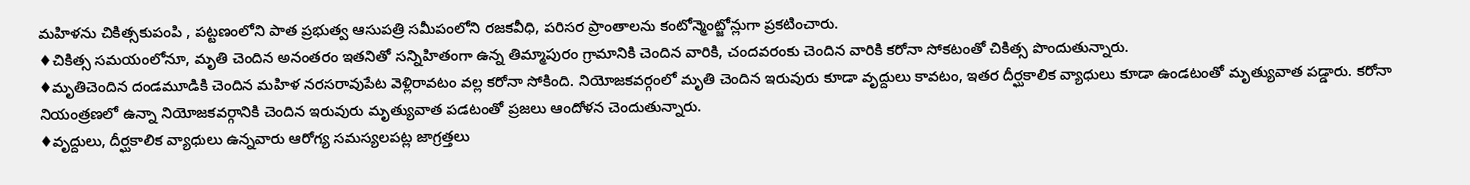మహిళను చికిత్సకుపంపి , పట్టణంలోని పాత ప్రభుత్వ ఆసుపత్రి సమీపంలోని రజకవీధి, పరిసర ప్రాంతాలను కంటోన్మెంట్జోన్లుగా ప్రకటించారు.
♦చికిత్స సమయంలోనూ, మృతి చెందిన అనంతరం ఇతనితో సన్నిహితంగా ఉన్న తిమ్మాపురం గ్రామానికి చెందిన వారికి, చందవరంకు చెందిన వారికి కరోనా సోకటంతో చికిత్స పొందుతున్నారు.
♦మృతిచెందిన దండమూడికి చెందిన మహిళ నరసరావుపేట వెళ్లిరావటం వల్ల కరోనా సోకింది. నియోజకవర్గంలో మృతి చెందిన ఇరువురు కూడా వృద్దులు కావటం, ఇతర దీర్ఘకాలిక వ్యాధులు కూడా ఉండటంతో మృత్యువాత పడ్డారు. కరోనా నియంత్రణలో ఉన్నా నియోజకవర్గానికి చెందిన ఇరువురు మృత్యువాత పడటంతో ప్రజలు ఆందోళన చెందుతున్నారు.
♦వృద్దులు, దీర్ఘకాలిక వ్యాధులు ఉన్నవారు ఆరోగ్య సమస్యలపట్ల జాగ్రత్తలు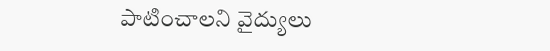పాటించాలని వైద్యులు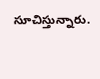సూచిస్తున్నారు.